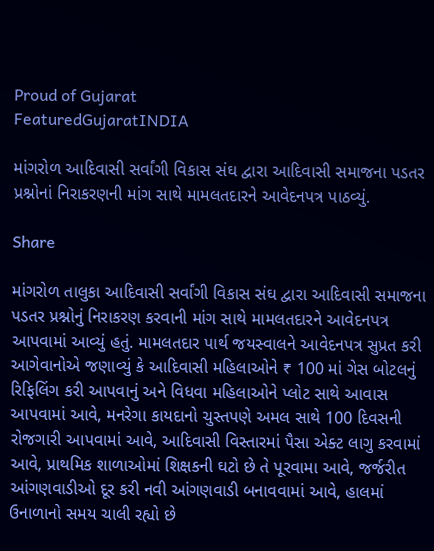Proud of Gujarat
FeaturedGujaratINDIA

માંગરોળ આદિવાસી સર્વાંગી વિકાસ સંઘ દ્વારા આદિવાસી સમાજના પડતર પ્રશ્નોનાં નિરાકરણની માંગ સાથે મામલતદારને આવેદનપત્ર પાઠવ્યું.

Share

માંગરોળ તાલુકા આદિવાસી સર્વાંગી વિકાસ સંઘ દ્વારા આદિવાસી સમાજના પડતર પ્રશ્નોનું નિરાકરણ કરવાની માંગ સાથે મામલતદારને આવેદનપત્ર આપવામાં આવ્યું હતું. મામલતદાર પાર્થ જયસ્વાલને આવેદનપત્ર સુપ્રત કરી આગેવાનોએ જણાવ્યું કે આદિવાસી મહિલાઓને ₹ 100 માં ગેસ બોટલનું રિફિલિંગ કરી આપવાનું અને વિધવા મહિલાઓને પ્લોટ સાથે આવાસ આપવામાં આવે, મનરેગા કાયદાનો ચુસ્તપણે અમલ સાથે 100 દિવસની રોજગારી આપવામાં આવે, આદિવાસી વિસ્તારમાં પૈસા એક્ટ લાગુ કરવામાં આવે, પ્રાથમિક શાળાઓમાં શિક્ષકની ઘટો છે તે પૂરવામા આવે, જર્જરીત આંગણવાડીઓ દૂર કરી નવી આંગણવાડી બનાવવામાં આવે, હાલમાં ઉનાળાનો સમય ચાલી રહ્યો છે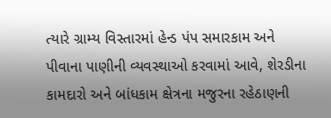ત્યારે ગ્રામ્ય વિસ્તારમાં હેન્ડ પંપ સમારકામ અને પીવાના પાણીની વ્યવસ્થાઓ કરવામાં આવે, શેરડીના કામદારો અને બાંધકામ ક્ષેત્રના મજુરના રહેઠાણની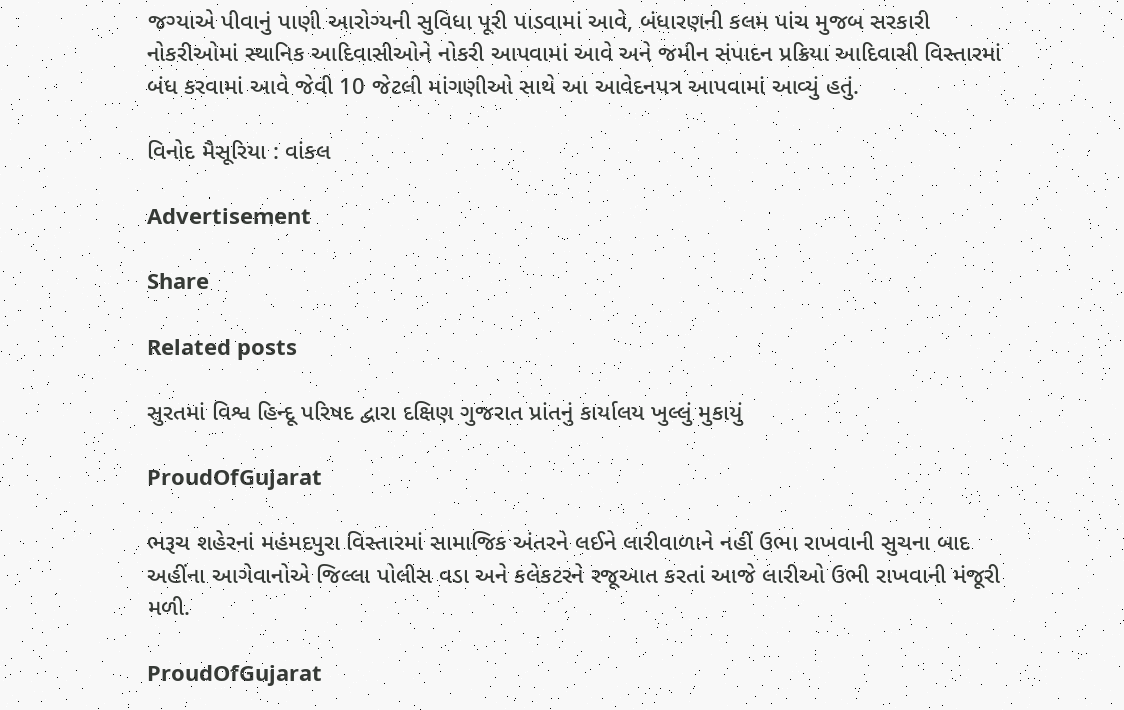જગ્યાએ પીવાનું પાણી આરોગ્યની સુવિધા પૂરી પાડવામાં આવે, બંધારણની કલમ પાંચ મુજબ સરકારી નોકરીઓમાં સ્થાનિક આદિવાસીઓને નોકરી આપવામાં આવે અને જમીન સંપાદન પ્રક્રિયા આદિવાસી વિસ્તારમાં બંધ કરવામાં આવે જેવી 10 જેટલી માંગણીઓ સાથે આ આવેદનપત્ર આપવામાં આવ્યું હતું.

વિનોદ મૈસૂરિયા : વાંકલ

Advertisement

Share

Related posts

સુરતમાં વિશ્વ હિન્દૂ પરિષદ દ્વારા દક્ષિણ ગુજરાત પ્રાંતનું કાર્યાલય ખુલ્લું મુકાયું

ProudOfGujarat

ભરૂચ શહેરનાં મહંમદપુરા વિસ્તારમાં સામાજિક અંતરને લઈને લારીવાળાને નહીં ઉભા રાખવાની સુચના બાદ અહીંના આગેવાનોએ જિલ્લા પોલીસ વડા અને કલેકટરને રજૂઆત કરતાં આજે લારીઓ ઉભી રાખવાની મંજૂરી મળી.

ProudOfGujarat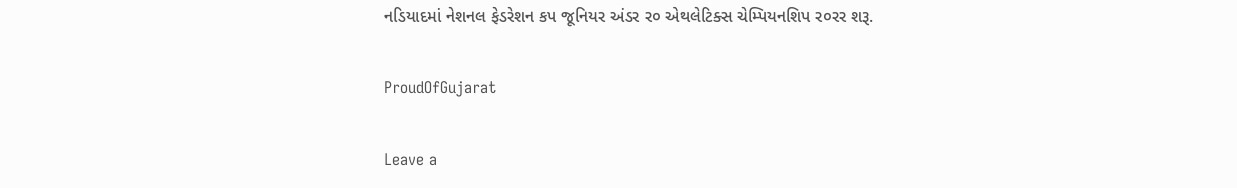નડિયાદમાં નેશનલ ફેડરેશન કપ જૂનિયર અંડર ર૦ એથલેટિક્સ ચેમ્પિયનશિપ ર૦રર શરૂ.

ProudOfGujarat

Leave a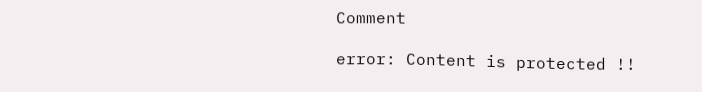Comment

error: Content is protected !!